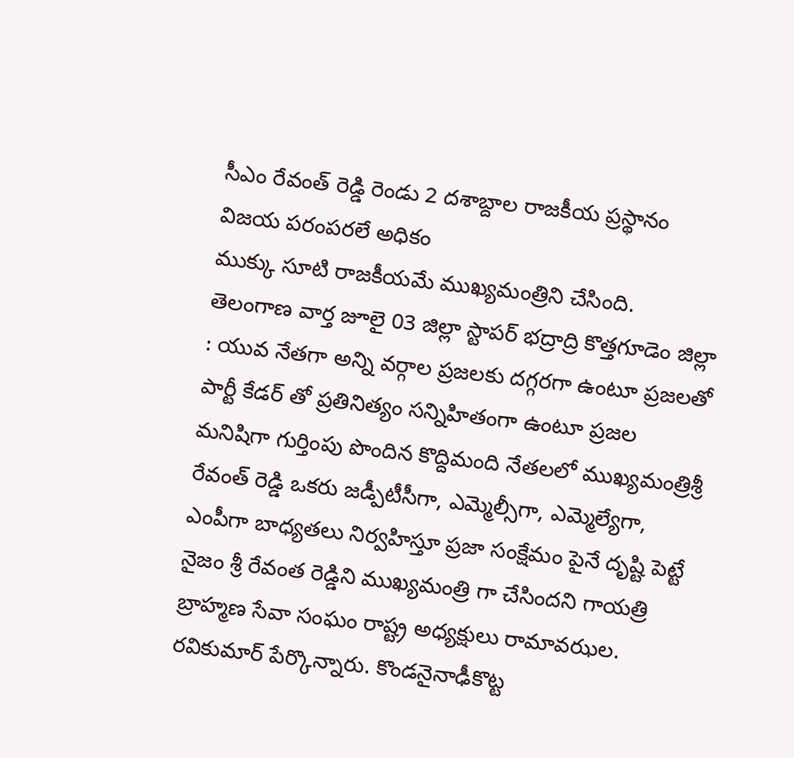సీఎం రేవంత్ రెడ్డి రెండు 2 దశాబ్దాల రాజకీయ ప్రస్థానం విజయ పరంపరలే అధికం
ముక్కు సూటి రాజకీయమే ముఖ్యమంత్రిని చేసింది.
తెలంగాణ వార్త జూలై 03 జిల్లా స్టాపర్ భద్రాద్రి కొత్తగూడెం జిల్లా : యువ నేతగా అన్ని వర్గాల ప్రజలకు దగ్గరగా ఉంటూ ప్రజలతో పార్టీ కేడర్ తో ప్రతినిత్యం సన్నిహితంగా ఉంటూ ప్రజల మనిషిగా గుర్తింపు పొందిన కొద్దిమంది నేతలలో ముఖ్యమంత్రిశ్రీ రేవంత్ రెడ్డి ఒకరు జడ్పీటీసీగా, ఎమ్మెల్సీగా, ఎమ్మెల్యేగా, ఎంపీగా బాధ్యతలు నిర్వహిస్తూ ప్రజా సంక్షేమం పైనే దృష్టి పెట్టే నైజం శ్రీ రేవంత రెడ్డిని ముఖ్యమంత్రి గా చేసిందని గాయత్రి బ్రాహ్మణ సేవా సంఘం రాష్ట్ర అధ్యక్షులు రామావఝల. రవికుమార్ పేర్కొన్నారు. కొండనైనాఢీకొట్ట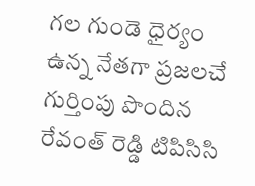గల గుండె ధైర్యం ఉన్న నేతగా ప్రజలచే గుర్తింపు పొందిన రేవంత్ రెడ్డి టిపిసిసి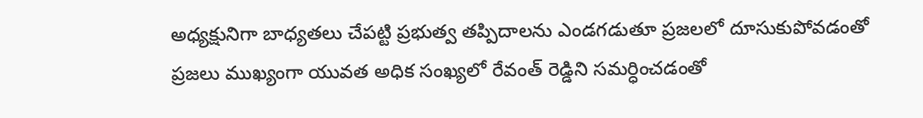అధ్యక్షునిగా బాధ్యతలు చేపట్టి ప్రభుత్వ తప్పిదాలను ఎండగడుతూ ప్రజలలో దూసుకుపోవడంతో ప్రజలు ముఖ్యంగా యువత అధిక సంఖ్యలో రేవంత్ రెడ్డిని సమర్ధించడంతో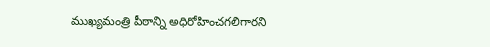ముఖ్యమంత్రి పీఠాన్ని అధిరోహించగలిగారని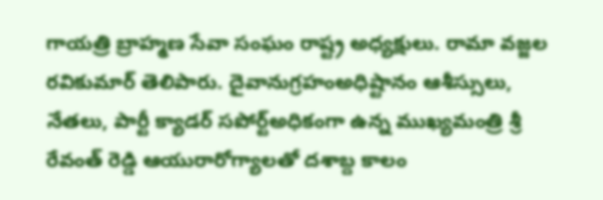గాయత్రి బ్రాహ్మణ సేవా సంఘం రాష్ట్ర అధ్యక్షులు. రామా వజ్జల రవికుమార్ తెలిపారు. దైవానుగ్రహంఅధిష్టానం ఆశీస్సులు, నేతలు, పార్టీ క్యాడర్ సపోర్ట్అధికంగా ఉన్న ముఖ్యమంత్రి శ్రీ రేవంత్ రెడ్డి ఆయురారోగ్యాలతో దశాబ్ద కాలం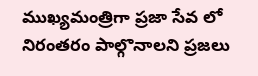ముఖ్యమంత్రిగా ప్రజా సేవ లో నిరంతరం పాల్గొనాలని ప్రజలు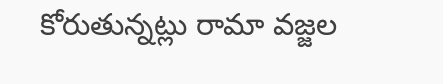కోరుతున్నట్లు రామా వజ్జల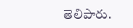తెలిపారు.